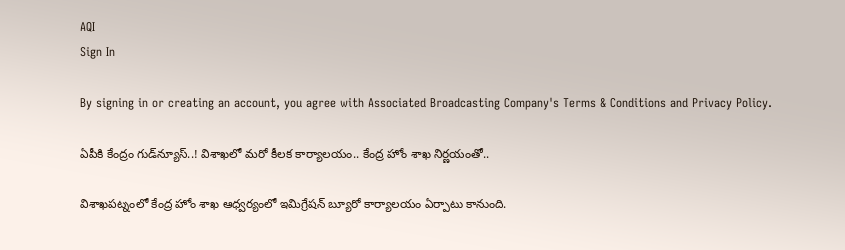AQI
Sign In

By signing in or creating an account, you agree with Associated Broadcasting Company's Terms & Conditions and Privacy Policy.

ఏపీకి కేంద్రం గుడ్‌న్యూస్‌..! విశాఖలో మరో కీలక కార్యాలయం.. కేంద్ర హోం శాఖ నిర్ణయంతో..

విశాఖపట్నంలో కేంద్ర హోం శాఖ ఆధ్వర్యంలో ఇమిగ్రేషన్ బ్యూరో కార్యాలయం ఏర్పాటు కానుంది.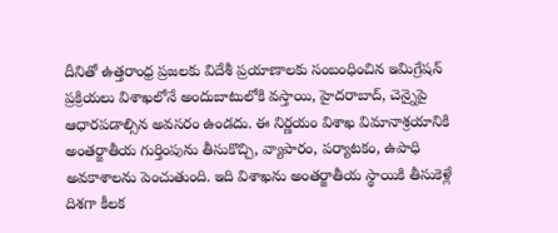దీనితో ఉత్తరాంధ్ర ప్రజలకు విదేశీ ప్రయాణాలకు సంబంధించిన ఇమిగ్రేషన్ ప్రక్రియలు విశాఖలోనే అందుబాటులోకి వస్తాయి, హైదరాబాద్, చెన్నైపై ఆధారపడాల్సిన అవసరం ఉండదు. ఈ నిర్ణయం విశాఖ విమానాశ్రయానికి అంతర్జాతీయ గుర్తింపును తీసుకొచ్చి, వ్యాపారం, పర్యాటకం, ఉపాధి అవకాశాలను పెంచుతుంది. ఇది విశాఖను అంతర్జాతీయ స్థాయికి తీసుకెళ్లే దిశగా కీలక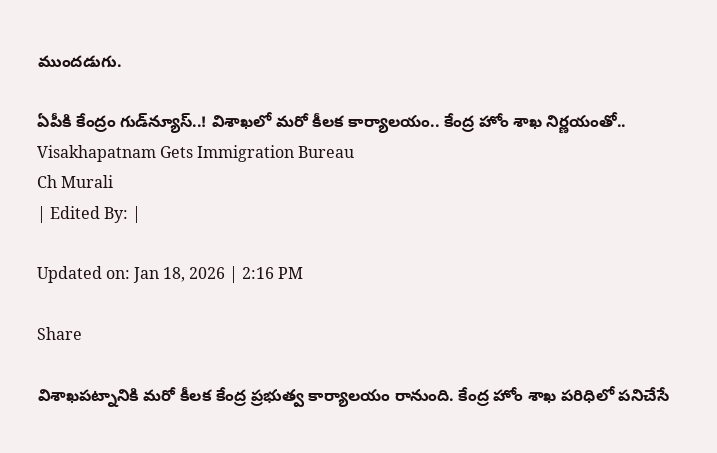ముందడుగు.

ఏపీకి కేంద్రం గుడ్‌న్యూస్‌..! విశాఖలో మరో కీలక కార్యాలయం.. కేంద్ర హోం శాఖ నిర్ణయంతో..
Visakhapatnam Gets Immigration Bureau
Ch Murali
| Edited By: |

Updated on: Jan 18, 2026 | 2:16 PM

Share

విశాఖపట్నానికి మరో కీలక కేంద్ర ప్రభుత్వ కార్యాలయం రానుంది. కేంద్ర హోం శాఖ పరిధిలో పనిచేసే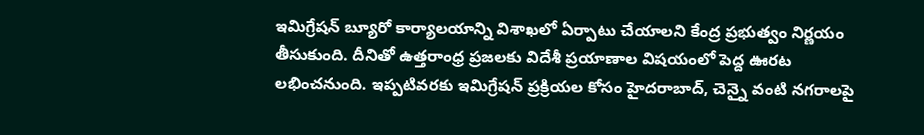ఇమిగ్రేషన్ బ్యూరో కార్యాలయాన్ని విశాఖలో ఏర్పాటు చేయాలని కేంద్ర ప్రభుత్వం నిర్ణయం తీసుకుంది. దీనితో ఉత్తరాంధ్ర ప్రజలకు విదేశీ ప్రయాణాల విషయంలో పెద్ద ఊరట లభించనుంది. ఇప్పటివరకు ఇమిగ్రేషన్ ప్రక్రియల కోసం హైదరాబాద్‌, చెన్నై వంటి నగరాలపై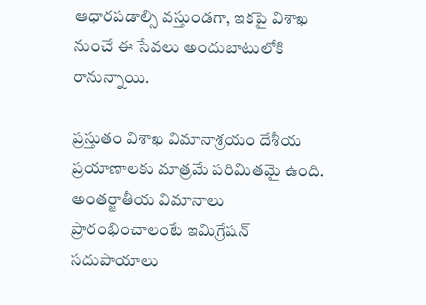ఆధారపడాల్సి వస్తుండగా, ఇకపై విశాఖ నుంచే ఈ సేవలు అందుబాటులోకి రానున్నాయి.

ప్రస్తుతం విశాఖ విమానాశ్రయం దేశీయ ప్రయాణాలకు మాత్రమే పరిమితమై ఉంది. అంతర్జాతీయ విమానాలు ప్రారంభించాలంటే ఇమిగ్రేషన్ సదుపాయాలు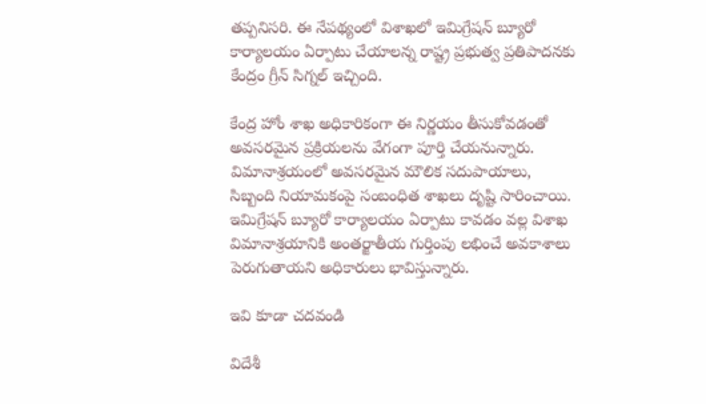తప్పనిసరి. ఈ నేపథ్యంలో విశాఖలో ఇమిగ్రేషన్ బ్యూరో కార్యాలయం ఏర్పాటు చేయాలన్న రాష్ట్ర ప్రభుత్వ ప్రతిపాదనకు కేంద్రం గ్రీన్ సిగ్నల్ ఇచ్చింది.

కేంద్ర హోం శాఖ అధికారికంగా ఈ నిర్ణయం తీసుకోవడంతో అవసరమైన ప్రక్రియలను వేగంగా పూర్తి చేయనున్నారు. విమానాశ్రయంలో అవసరమైన మౌలిక సదుపాయాలు, సిబ్బంది నియామకంపై సంబంధిత శాఖలు దృష్టి సారించాయి. ఇమిగ్రేషన్ బ్యూరో కార్యాలయం ఏర్పాటు కావడం వల్ల విశాఖ విమానాశ్రయానికి అంతర్జాతీయ గుర్తింపు లభించే అవకాశాలు పెరుగుతాయని అధికారులు భావిస్తున్నారు.

ఇవి కూడా చదవండి

విదేశీ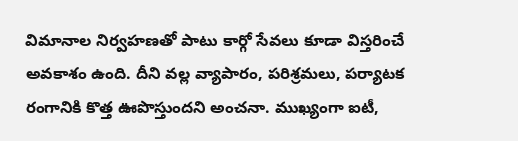విమానాల నిర్వహణతో పాటు కార్గో సేవలు కూడా విస్తరించే అవకాశం ఉంది. దీని వల్ల వ్యాపారం, పరిశ్రమలు, పర్యాటక రంగానికి కొత్త ఊపొస్తుందని అంచనా. ముఖ్యంగా ఐటీ,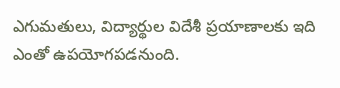ఎగుమతులు, విద్యార్థుల విదేశీ ప్రయాణాలకు ఇది ఎంతో ఉపయోగపడనుంది.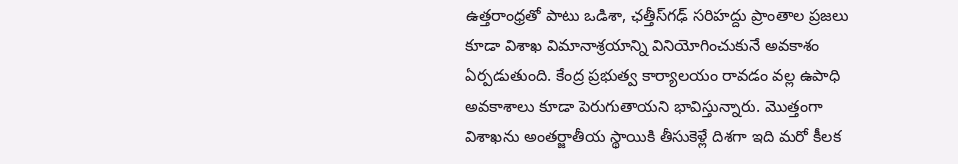ఉత్తరాంధ్రతో పాటు ఒడిశా, ఛత్తీస్‌గఢ్‌ సరిహద్దు ప్రాంతాల ప్రజలు కూడా విశాఖ విమానాశ్రయాన్ని వినియోగించుకునే అవకాశం ఏర్పడుతుంది. కేంద్ర ప్రభుత్వ కార్యాలయం రావడం వల్ల ఉపాధి అవకాశాలు కూడా పెరుగుతాయని భావిస్తున్నారు. మొత్తంగా విశాఖను అంతర్జాతీయ స్థాయికి తీసుకెళ్లే దిశగా ఇది మరో కీలక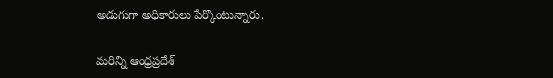అడుగుగా అధికారులు పేర్కొంటున్నారు.

మరిన్ని ఆంధ్రప్రదేశ్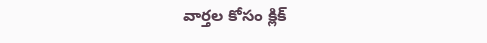వార్తల కోసం క్లిక్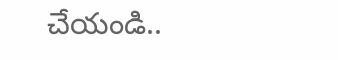చేయండి..